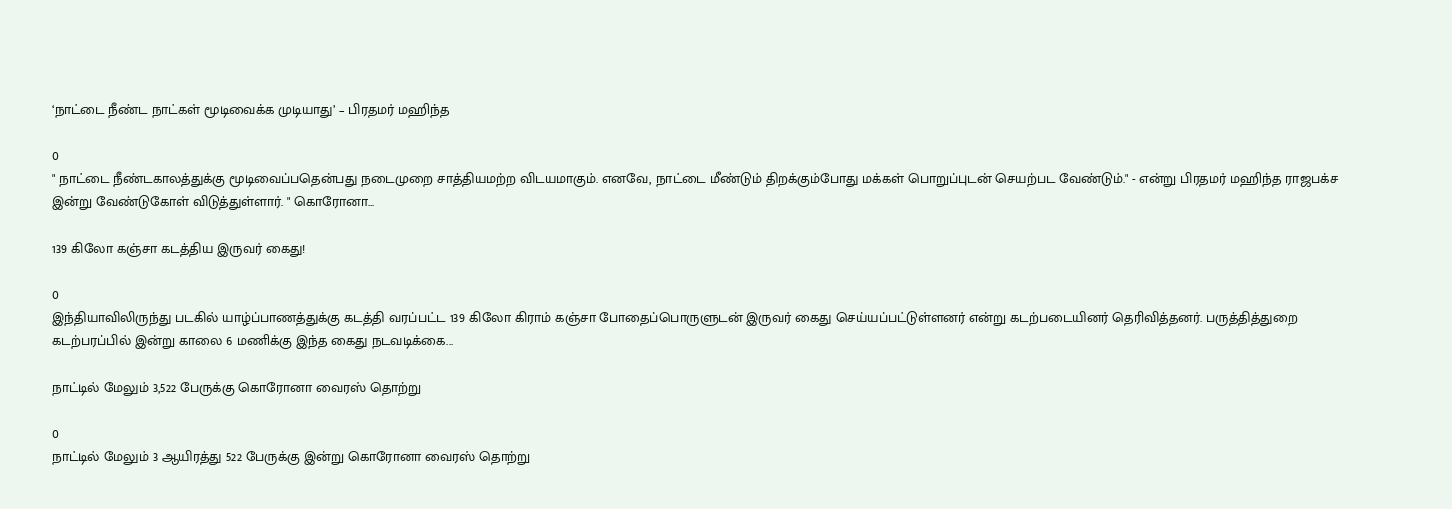‘நாட்டை நீண்ட நாட்கள் மூடிவைக்க முடியாது’ – பிரதமர் மஹிந்த

0
" நாட்டை நீண்டகாலத்துக்கு மூடிவைப்பதென்பது நடைமுறை சாத்தியமற்ற விடயமாகும். எனவே, நாட்டை மீண்டும் திறக்கும்போது மக்கள் பொறுப்புடன் செயற்பட வேண்டும்." - என்று பிரதமர் மஹிந்த ராஜபக்ச இன்று வேண்டுகோள் விடுத்துள்ளார். " கொரோனா...

139 கிலோ கஞ்சா கடத்திய இருவர் கைது!

0
இந்தியாவிலிருந்து படகில் யாழ்ப்பாணத்துக்கு கடத்தி வரப்பட்ட 139 கிலோ கிராம் கஞ்சா போதைப்பொருளுடன் இருவர் கைது செய்யப்பட்டுள்ளனர் என்று கடற்படையினர் தெரிவித்தனர். பருத்தித்துறை கடற்பரப்பில் இன்று காலை 6 மணிக்கு இந்த கைது நடவடிக்கை...

நாட்டில் மேலும் 3,522 பேருக்கு கொரோனா வைரஸ் தொற்று

0
நாட்டில் மேலும் 3 ஆயிரத்து 522 பேருக்கு இன்று கொரோனா வைரஸ் தொற்று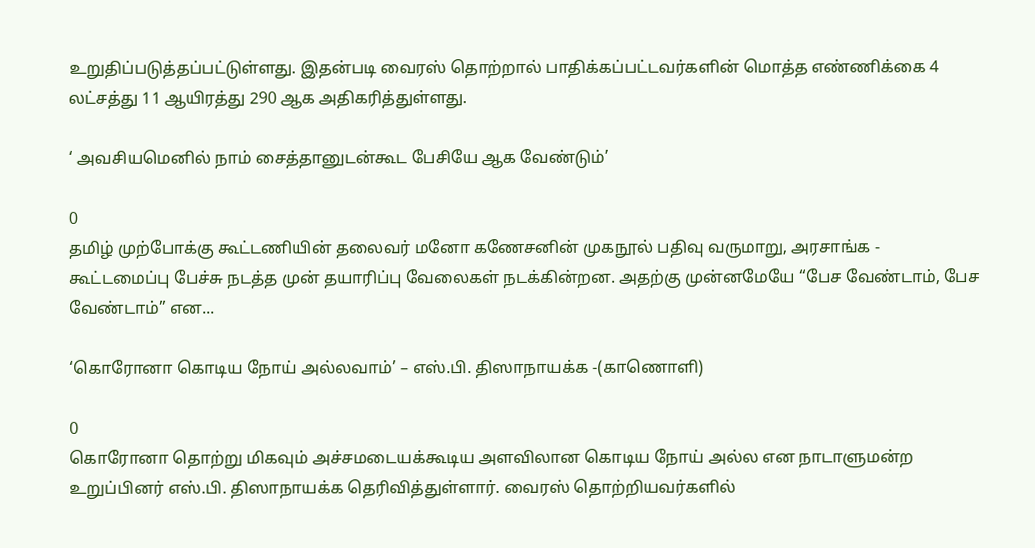உறுதிப்படுத்தப்பட்டுள்ளது. இதன்படி வைரஸ் தொற்றால் பாதிக்கப்பட்டவர்களின் மொத்த எண்ணிக்கை 4 லட்சத்து 11 ஆயிரத்து 290 ஆக அதிகரித்துள்ளது.

‘ அவசியமெனில் நாம் சைத்தானுடன்கூட பேசியே ஆக வேண்டும்’

0
தமிழ் முற்போக்கு கூட்டணியின் தலைவர் மனோ கணேசனின் முகநூல் பதிவு வருமாறு, அரசாங்க - கூட்டமைப்பு பேச்சு நடத்த முன் தயாரிப்பு வேலைகள் நடக்கின்றன. அதற்கு முன்னமேயே “பேச வேண்டாம், பேச வேண்டாம்” என...

‘கொரோனா கொடிய நோய் அல்லவாம்’ – எஸ்.பி. திஸாநாயக்க -(காணொளி)

0
கொரோனா தொற்று மிகவும் அச்சமடையக்கூடிய அளவிலான கொடிய நோய் அல்ல என நாடாளுமன்ற உறுப்பினர் எஸ்.பி. திஸாநாயக்க தெரிவித்துள்ளார். வைரஸ் தொற்றியவர்களில்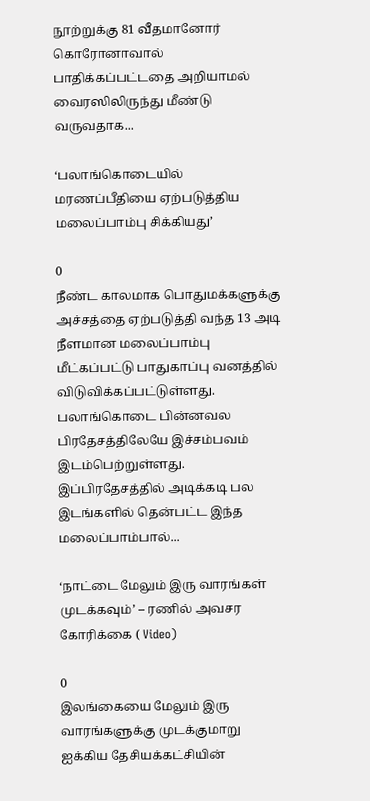நூற்றுக்கு 81 வீதமானோர் கொரோனாவால் பாதிக்கப்பட்டதை அறியாமல் வைரஸிலிருந்து மீண்டு வருவதாக...

‘பலாங்கொடையில் மரணப்பீதியை ஏற்படுத்திய மலைப்பாம்பு சிக்கியது’

0
நீண்ட காலமாக பொதுமக்களுக்கு அச்சத்தை ஏற்படுத்தி வந்த 13 அடி நீளமான மலைப்பாம்பு மீட்கப்பட்டு பாதுகாப்பு வனத்தில் விடுவிக்கப்பட்டுள்ளது. பலாங்கொடை பின்னவல பிரதேசத்திலேயே இச்சம்பவம் இடம்பெற்றுள்ளது. இப்பிரதேசத்தில் அடிக்கடி பல இடங்களில் தென்பட்ட இந்த மலைப்பாம்பால்...

‘நாட்டை மேலும் இரு வாரங்கள் முடக்கவும்’ – ரணில் அவசர கோரிக்கை ( Video)

0
இலங்கையை மேலும் இரு வாரங்களுக்கு முடக்குமாறு ஐக்கிய தேசியக்கட்சியின்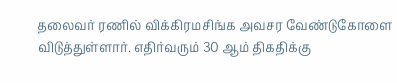தலைவர் ரணில் விக்கிரமசிங்க அவசர வேண்டுகோளை விடுத்துள்ளார். எதிர்வரும் 30 ஆம் திகதிக்கு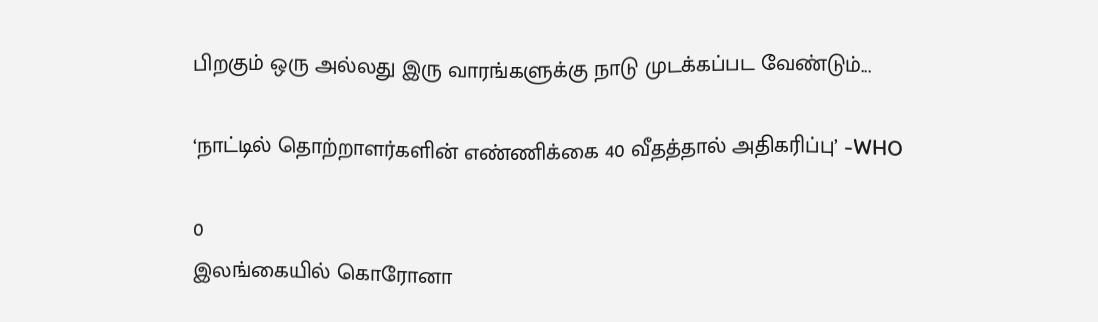பிறகும் ஒரு அல்லது இரு வாரங்களுக்கு நாடு முடக்கப்பட வேண்டும்...

‘நாட்டில் தொற்றாளர்களின் எண்ணிக்கை 40 வீதத்தால் அதிகரிப்பு’ -WHO

0
இலங்கையில் கொரோனா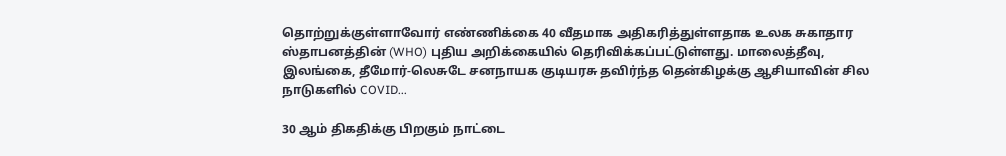தொற்றுக்குள்ளாவோர் எண்ணிக்கை 40 வீதமாக அதிகரித்துள்ளதாக உலக சுகாதார ஸ்தாபனத்தின் (WHO) புதிய அறிக்கையில் தெரிவிக்கப்பட்டுள்ளது. மாலைத்தீவு, இலங்கை, தீமோர்-லெசுடே சனநாயக குடியரசு தவிர்ந்த தென்கிழக்கு ஆசியாவின் சில நாடுகளில் COVID...

30 ஆம் திகதிக்கு பிறகும் நாட்டை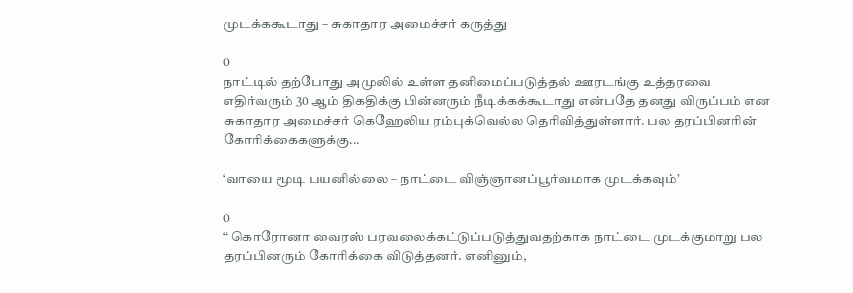முடக்ககூடாது – சுகாதார அமைச்சர் கருத்து

0
நாட்டில் தற்போது அமுலில் உள்ள தனிமைப்படுத்தல் ஊரடங்கு உத்தரவை எதிர்வரும் 30 ஆம் திகதிக்கு பின்னரும் நீடிக்கக்கூடாது என்பதே தனது விருப்பம் என சுகாதார அமைச்சர் கெஹேலிய ரம்புக்வெல்ல தெரிவித்துள்ளார். பல தரப்பினரின் கோரிக்கைகளுக்கு...

‘வாயை மூடி பயனில்லை – நாட்டை விஞ்ஞானப்பூர்வமாக முடக்கவும்’

0
“ கொரோனா வைரஸ் பரவலைக்கட்டுப்படுத்துவதற்காக நாட்டை முடக்குமாறு பல தரப்பினரும் கோரிக்கை விடுத்தனர். எனினும்,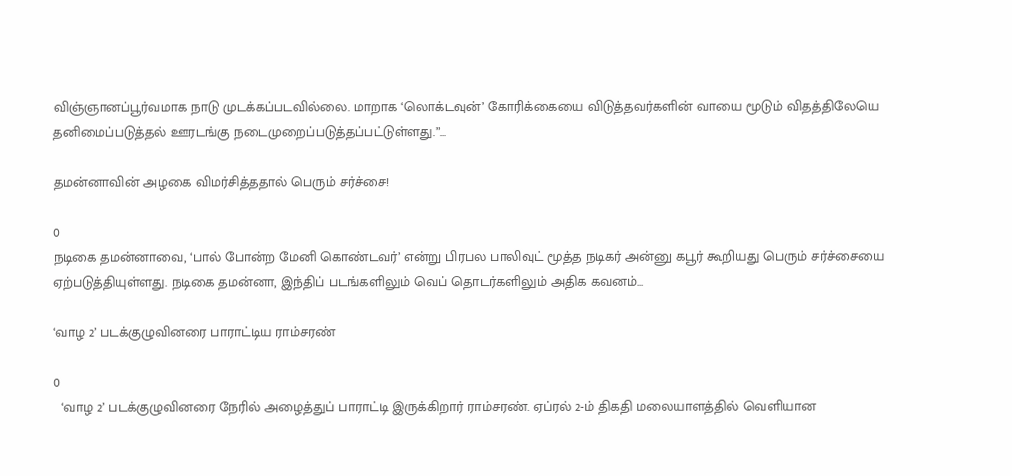விஞ்ஞானப்பூர்வமாக நாடு முடக்கப்படவில்லை. மாறாக ‘லொக்டவுன்’ கோரிக்கையை விடுத்தவர்களின் வாயை மூடும் விதத்திலேயெ தனிமைப்படுத்தல் ஊரடங்கு நடைமுறைப்படுத்தப்பட்டுள்ளது.”...

தமன்னாவின் அழகை விமர்சித்ததால் பெரும் சர்ச்சை!

0
நடிகை தமன்னாவை, ‘பால் போன்ற மேனி கொண்டவர்’ என்று பிரபல பாலிவுட் மூத்த நடிகர் அன்னு கபூர் கூறியது பெரும் சர்ச்சையை ஏற்படுத்தியுள்ளது. நடிகை தமன்னா, இந்திப் படங்களிலும் வெப் தொடர்களிலும் அதிக கவனம்...

‘வாழ 2’ படக்குழுவினரை பாராட்டிய ராம்சரண்

0
  ‘வாழ 2’ படக்குழுவினரை நேரில் அழைத்துப் பாராட்டி இருக்கிறார் ராம்சரண். ஏப்ரல் 2-ம் திகதி மலையாளத்தில் வெளியான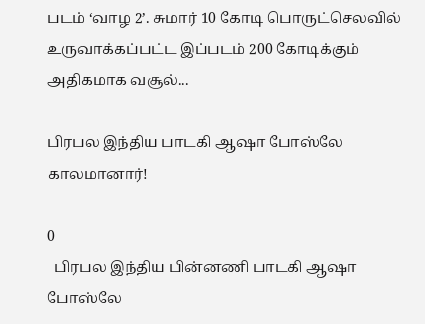படம் ‘வாழ 2’. சுமார் 10 கோடி பொருட்செலவில் உருவாக்கப்பட்ட இப்படம் 200 கோடிக்கும் அதிகமாக வசூல்...

பிரபல இந்திய பாடகி ஆஷா போஸ்லே காலமானார்!

0
  பிரபல இந்திய பின்னணி பாடகி ஆஷா போஸ்லே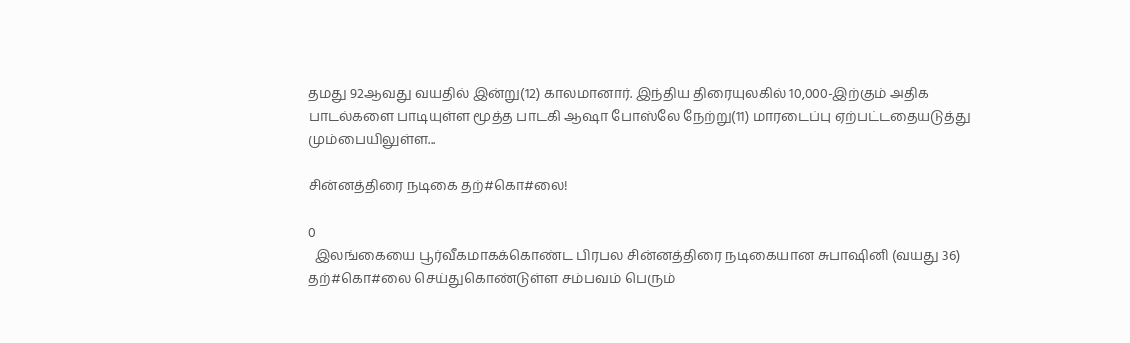தமது 92ஆவது வயதில் இன்று(12) காலமானார். இந்திய திரையுலகில் 10,000-இற்கும் அதிக பாடல்களை பாடியுள்ள மூத்த பாடகி ஆஷா போஸ்லே நேற்று(11) மாரடைப்பு ஏற்பட்டதையடுத்து மும்பையிலுள்ள...

சின்னத்திரை நடிகை தற்#கொ#லை!

0
  இலங்கையை பூர்வீகமாகக்கொண்ட பிரபல சின்னத்திரை நடிகையான சுபாஷினி (வயது 36) தற்#கொ#லை செய்துகொண்டுள்ள சம்பவம் பெரும்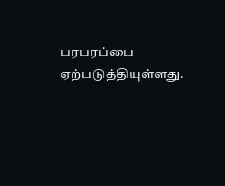பரபரப்பை ஏற்படுத்தியுள்ளது.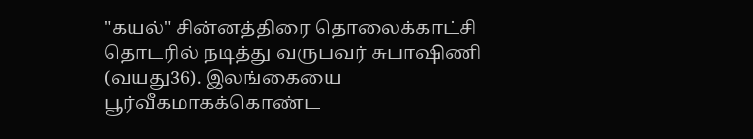"கயல்" சின்னத்திரை தொலைக்காட்சி தொடரில் நடித்து வருபவர் சுபாஷிணி (வயது36). இலங்கையை பூர்வீகமாகக்கொண்ட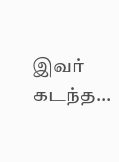இவர் கடந்த...